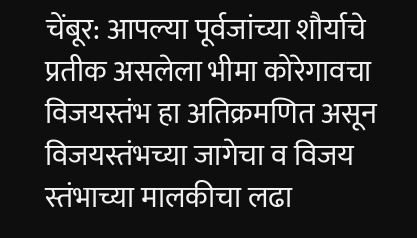चेंबूर: आपल्या पूर्वजांच्या शौर्याचे प्रतीक असलेला भीमा कोरेगावचा विजयस्तंभ हा अतिक्रमणित असून विजयस्तंभच्या जागेचा व विजय स्तंभाच्या मालकीचा लढा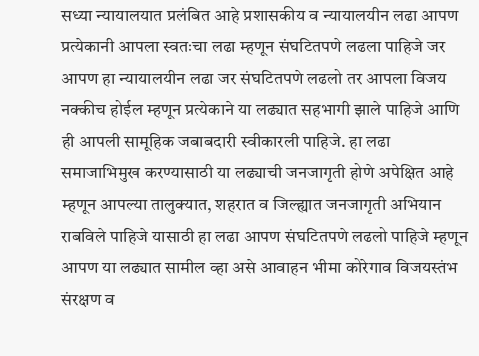सध्या न्यायालयात प्रलंबित आहे प्रशासकीय व न्यायालयीन लढा आपण प्रत्येकानी आपला स्वतःचा लढा म्हणून संघटितपणे लढला पाहिजे जर आपण हा न्यायालयीन लढा जर संघटितपणे लढलो तर आपला विजय नक्कीच होईल म्हणून प्रत्येकाने या लढ्यात सहभागी झाले पाहिजे आणि ही आपली सामूहिक जबाबदारी स्वीकारली पाहिजे. हा लढा समाजाभिमुख करण्यासाठी या लढ्याची जनजागृती होणे अपेक्षित आहे म्हणून आपल्या तालुक्यात, शहरात व जिल्ह्यात जनजागृती अभियान राबविले पाहिजे यासाठी हा लढा आपण संघटितपणे लढलो पाहिजे म्हणून आपण या लढ्यात सामील व्हा असे आवाहन भीमा कोरेगाव विजयस्तंभ संरक्षण व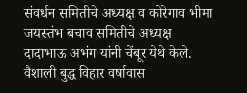संवर्धन समितीचे अध्यक्ष व कोरेगाव भीमा जयस्तंभ बचाव समितीचे अध्यक्ष दादाभाऊ अभंग यांनी चेंबूर येथे केले.
वैशाली बुद्ध विहार वर्षावास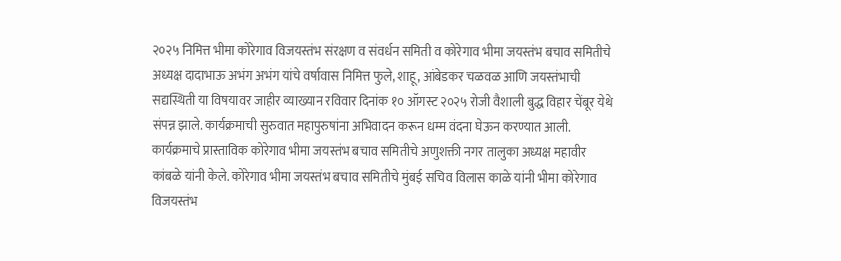२०२५ निमित्त भीमा कोरेगाव विजयस्तंभ संरक्षण व संवर्धन समिती व कोरेगाव भीमा जयस्तंभ बचाव समितीचे अध्यक्ष दादाभाऊ अभंग अभंग यांचे वर्षावास निमित्त फुले, शाहू, आंबेडकर चळवळ आणि जयस्तंभाची सद्यस्थिती या विषयावर जाहीर व्याख्यान रविवार दिनांक १० ऑगस्ट २०२५ रोजी वैशाली बुद्ध विहार चेंबूर येथे संपन्न झाले. कार्यक्रमाची सुरुवात महापुरुषांना अभिवादन करून धम्म वंदना घेऊन करण्यात आली. कार्यक्रमाचे प्रास्ताविक कोरेगाव भीमा जयस्तंभ बचाव समितीचे अणुशक्ती नगर तालुका अध्यक्ष महावीर कांबळे यांनी केले. कोरेगाव भीमा जयस्तंभ बचाव समितीचे मुंबई सचिव विलास काळे यांनी भीमा कोरेगाव विजयस्तंभ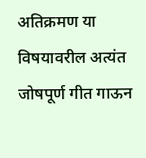अतिक्रमण या विषयावरील अत्यंत जोषपूर्ण गीत गाऊन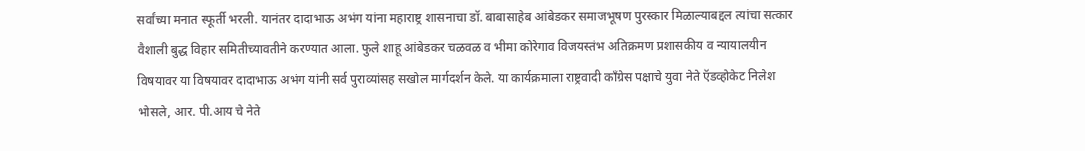सर्वांच्या मनात स्फूर्ती भरली. यानंतर दादाभाऊ अभंग यांना महाराष्ट्र शासनाचा डॉ. बाबासाहेब आंबेडकर समाजभूषण पुरस्कार मिळाल्याबद्दल त्यांचा सत्कार वैशाली बुद्ध विहार समितीच्यावतीने करण्यात आला. फुले शाहू आंबेडकर चळवळ व भीमा कोरेगाव विजयस्तंभ अतिक्रमण प्रशासकीय व न्यायालयीन विषयावर या विषयावर दादाभाऊ अभंग यांनी सर्व पुराव्यांसह सखोल मार्गदर्शन केले. या कार्यक्रमाला राष्ट्रवादी काँग्रेस पक्षाचे युवा नेते ऍडव्होकेट निलेश भोसले, आर. पी.आय चे नेते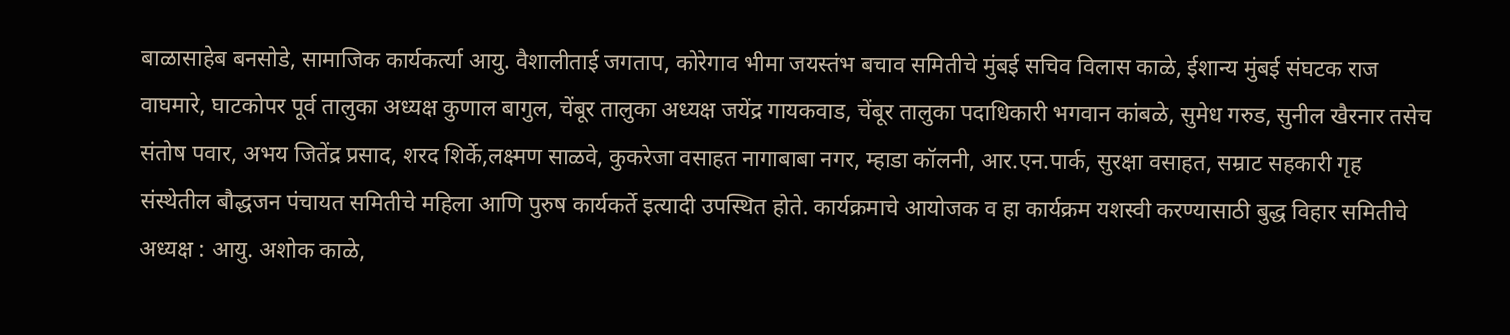बाळासाहेब बनसोडे, सामाजिक कार्यकर्त्या आयु. वैशालीताई जगताप, कोरेगाव भीमा जयस्तंभ बचाव समितीचे मुंबई सचिव विलास काळे, ईशान्य मुंबई संघटक राज वाघमारे, घाटकोपर पूर्व तालुका अध्यक्ष कुणाल बागुल, चेंबूर तालुका अध्यक्ष जयेंद्र गायकवाड, चेंबूर तालुका पदाधिकारी भगवान कांबळे, सुमेध गरुड, सुनील खैरनार तसेच संतोष पवार, अभय जितेंद्र प्रसाद, शरद शिर्के,लक्ष्मण साळवे, कुकरेजा वसाहत नागाबाबा नगर, म्हाडा कॉलनी, आर.एन.पार्क, सुरक्षा वसाहत, सम्राट सहकारी गृह संस्थेतील बौद्धजन पंचायत समितीचे महिला आणि पुरुष कार्यकर्ते इत्यादी उपस्थित होते. कार्यक्रमाचे आयोजक व हा कार्यक्रम यशस्वी करण्यासाठी बुद्ध विहार समितीचे अध्यक्ष : आयु. अशोक काळे,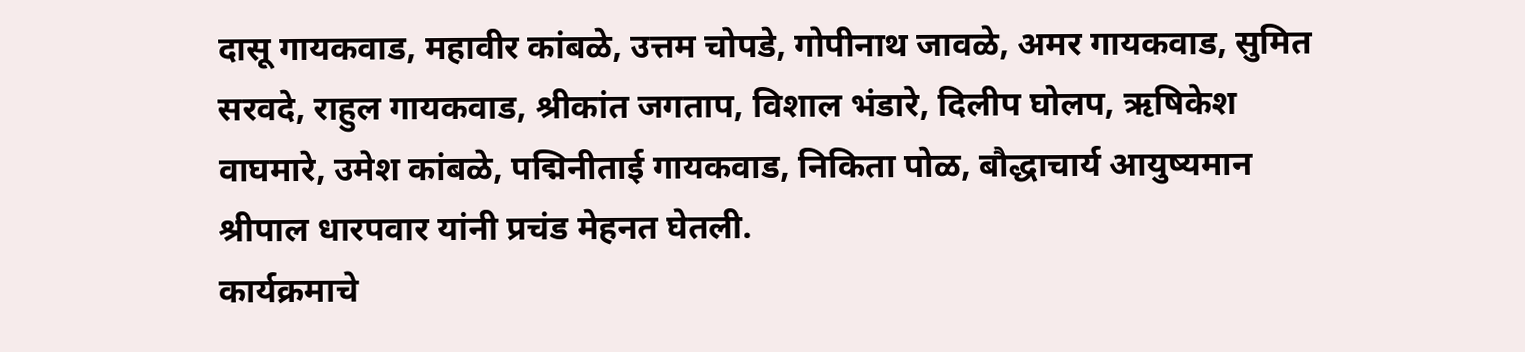दासू गायकवाड, महावीर कांबळे, उत्तम चोपडे, गोपीनाथ जावळे, अमर गायकवाड, सुमित सरवदे, राहुल गायकवाड, श्रीकांत जगताप, विशाल भंडारे, दिलीप घोलप, ऋषिकेश वाघमारे, उमेश कांबळे, पद्मिनीताई गायकवाड, निकिता पोळ, बौद्धाचार्य आयुष्यमान श्रीपाल धारपवार यांनी प्रचंड मेहनत घेतली.
कार्यक्रमाचे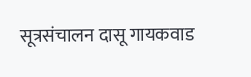सूत्रसंचालन दासू गायकवाड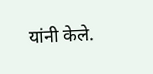यांनी केले.